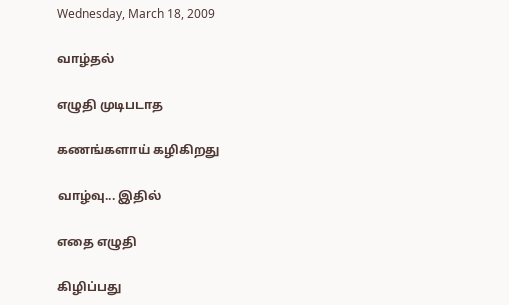Wednesday, March 18, 2009

வாழ்தல்

எழுதி முடிபடாத

கணங்களாய் கழிகிறது

வாழ்வு... இதில்

எதை எழுதி

கிழிப்பது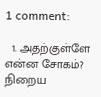1 comment:

  1. அதற்குள்ளே என்ன சோகம்? நிறைய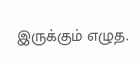இருக்கும் எழுத.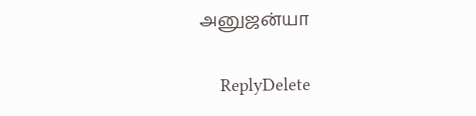அனுஜன்யா

    ReplyDelete